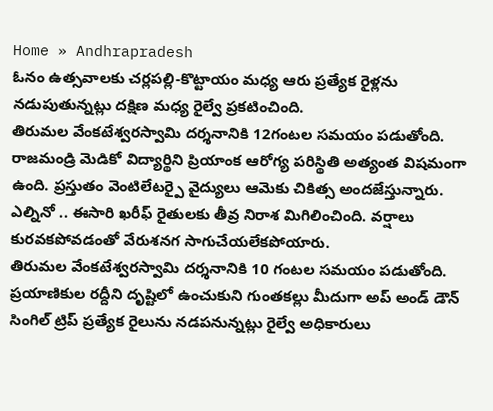Home » Andhrapradesh
ఓనం ఉత్సవాలకు చర్లపల్లి-కొట్టాయం మధ్య ఆరు ప్రత్యేక రైళ్లను నడుపుతున్నట్లు దక్షిణ మధ్య రైల్వే ప్రకటించింది.
తిరుమల వేంకటేశ్వరస్వామి దర్శనానికి 12గంటల సమయం పడుతోంది.
రాజమండ్రి మెడికో విద్యార్థిని ప్రియాంక ఆరోగ్య పరిస్థితి అత్యంత విషమంగా ఉంది. ప్రస్తుతం వెంటిలేటర్పై వైద్యులు ఆమెకు చికిత్స అందజేస్తున్నారు.
ఎల్నినో .. ఈసారి ఖరీఫ్ రైతులకు తీవ్ర నిరాశ మిగిలించింది. వర్షాలు కురవకపోవడంతో వేరుశనగ సాగుచేయలేకపోయారు.
తిరుమల వేంకటేశ్వరస్వామి దర్శనానికి 10 గంటల సమయం పడుతోంది.
ప్రయాణికుల రద్దీని దృష్టిలో ఉంచుకుని గుంతకల్లు మీదుగా అప్ అండ్ డౌన్ సింగిల్ ట్రిప్ ప్రత్యేక రైలును నడపనున్నట్లు రైల్వే అధికారులు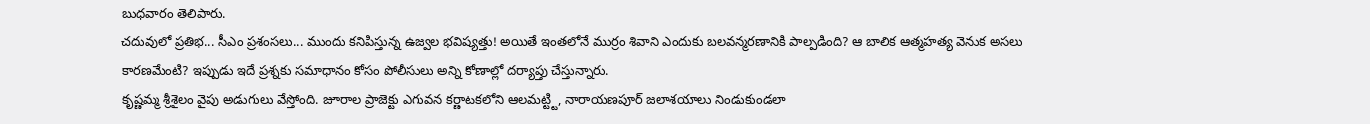బుధవారం తెలిపారు.
చదువులో ప్రతిభ... సీఎం ప్రశంసలు... ముందు కనిపిస్తున్న ఉజ్వల భవిష్యత్తు! అయితే ఇంతలోనే ముర్రం శివాని ఎందుకు బలవన్మరణానికి పాల్పడింది? ఆ బాలిక ఆత్మహత్య వెనుక అసలు కారణమేంటి? ఇప్పుడు ఇదే ప్రశ్నకు సమాధానం కోసం పోలీసులు అన్ని కోణాల్లో దర్యాప్తు చేస్తున్నారు.
కృష్ణమ్మ శ్రీశైలం వైపు అడుగులు వేస్తోంది. జూరాల ప్రాజెక్టు ఎగువన కర్ణాటకలోని ఆలమట్ట్టి, నారాయణపూర్ జలాశయాలు నిండుకుండలా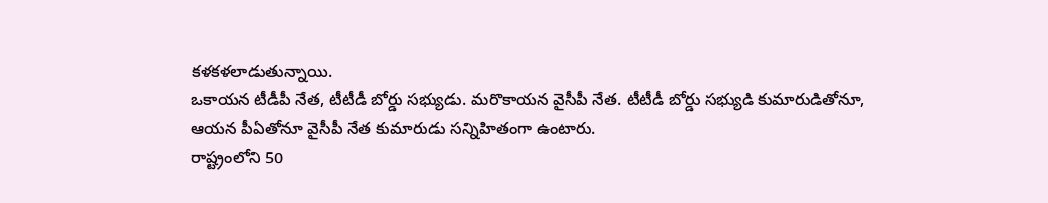కళకళలాడుతున్నాయి.
ఒకాయన టీడీపీ నేత, టీటీడీ బోర్డు సభ్యుడు. మరొకాయన వైసీపీ నేత. టీటీడీ బోర్డు సభ్యుడి కుమారుడితోనూ, ఆయన పీఏతోనూ వైసీపీ నేత కుమారుడు సన్నిహితంగా ఉంటారు.
రాష్ట్రంలోని 50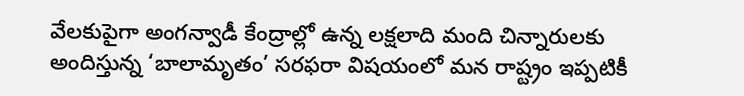వేలకుపైగా అంగన్వాడీ కేంద్రాల్లో ఉన్న లక్షలాది మంది చిన్నారులకు అందిస్తున్న ‘బాలామృతం’ సరఫరా విషయంలో మన రాష్ట్రం ఇప్పటికీ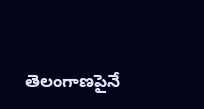తెలంగాణపైనే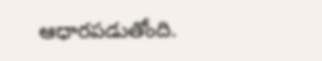ఆధారపడుతోంది.